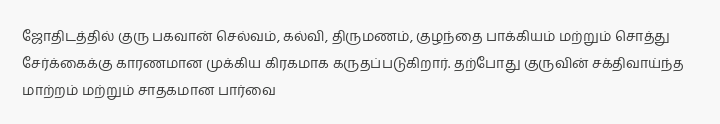ஜோதிடத்தில் குரு பகவான் செல்வம், கல்வி, திருமணம், குழந்தை பாக்கியம் மற்றும் சொத்து சேர்க்கைக்கு காரணமான முக்கிய கிரகமாக கருதப்படுகிறார். தற்போது குருவின் சக்திவாய்ந்த மாற்றம் மற்றும் சாதகமான பார்வை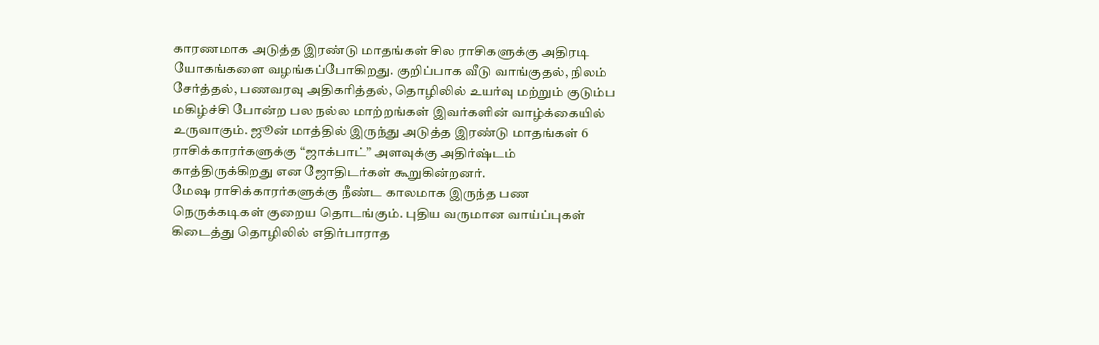காரணமாக அடுத்த இரண்டு மாதங்கள் சில ராசிகளுக்கு அதிரடி யோகங்களை வழங்கப்போகிறது. குறிப்பாக வீடு வாங்குதல், நிலம் சேர்த்தல், பணவரவு அதிகரித்தல், தொழிலில் உயர்வு மற்றும் குடும்ப மகிழ்ச்சி போன்ற பல நல்ல மாற்றங்கள் இவர்களின் வாழ்க்கையில் உருவாகும். ஜூன் மாத்தில் இருந்து அடுத்த இரண்டு மாதங்கள் 6 ராசிக்காரர்களுக்கு “ஜாக்பாட்” அளவுக்கு அதிர்ஷ்டம் காத்திருக்கிறது என ஜோதிடர்கள் கூறுகின்றனர்.
மேஷ ராசிக்காரர்களுக்கு நீண்ட காலமாக இருந்த பண நெருக்கடிகள் குறைய தொடங்கும். புதிய வருமான வாய்ப்புகள் கிடைத்து தொழிலில் எதிர்பாராத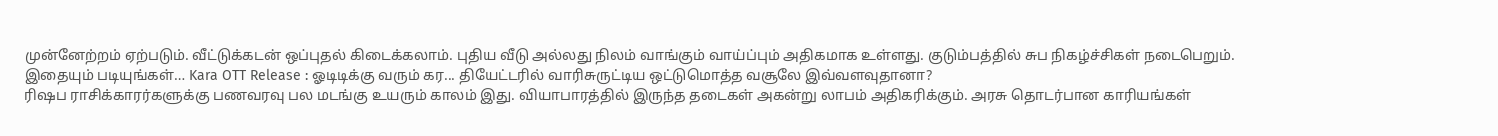முன்னேற்றம் ஏற்படும். வீட்டுக்கடன் ஒப்புதல் கிடைக்கலாம். புதிய வீடு அல்லது நிலம் வாங்கும் வாய்ப்பும் அதிகமாக உள்ளது. குடும்பத்தில் சுப நிகழ்ச்சிகள் நடைபெறும்.
இதையும் படியுங்கள்… Kara OTT Release : ஓடிடிக்கு வரும் கர... தியேட்டரில் வாரிசுருட்டிய ஒட்டுமொத்த வசூலே இவ்வளவுதானா?
ரிஷப ராசிக்காரர்களுக்கு பணவரவு பல மடங்கு உயரும் காலம் இது. வியாபாரத்தில் இருந்த தடைகள் அகன்று லாபம் அதிகரிக்கும். அரசு தொடர்பான காரியங்கள்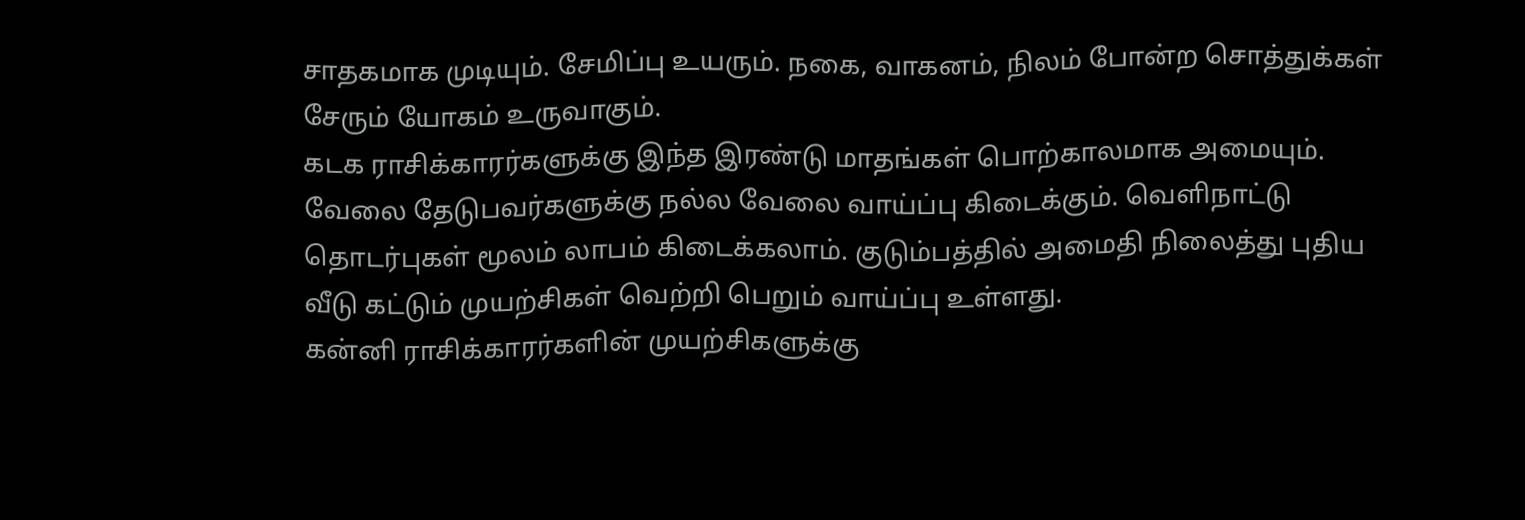சாதகமாக முடியும். சேமிப்பு உயரும். நகை, வாகனம், நிலம் போன்ற சொத்துக்கள் சேரும் யோகம் உருவாகும்.
கடக ராசிக்காரர்களுக்கு இந்த இரண்டு மாதங்கள் பொற்காலமாக அமையும். வேலை தேடுபவர்களுக்கு நல்ல வேலை வாய்ப்பு கிடைக்கும். வெளிநாட்டு தொடர்புகள் மூலம் லாபம் கிடைக்கலாம். குடும்பத்தில் அமைதி நிலைத்து புதிய வீடு கட்டும் முயற்சிகள் வெற்றி பெறும் வாய்ப்பு உள்ளது.
கன்னி ராசிக்காரர்களின் முயற்சிகளுக்கு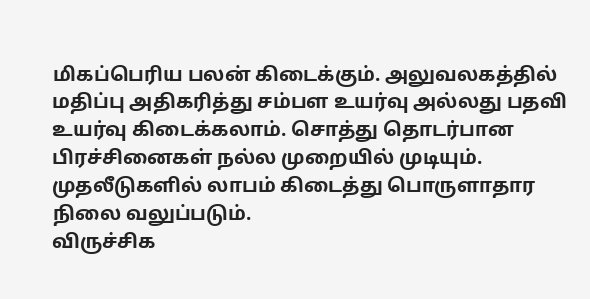மிகப்பெரிய பலன் கிடைக்கும். அலுவலகத்தில் மதிப்பு அதிகரித்து சம்பள உயர்வு அல்லது பதவி உயர்வு கிடைக்கலாம். சொத்து தொடர்பான பிரச்சினைகள் நல்ல முறையில் முடியும். முதலீடுகளில் லாபம் கிடைத்து பொருளாதார நிலை வலுப்படும்.
விருச்சிக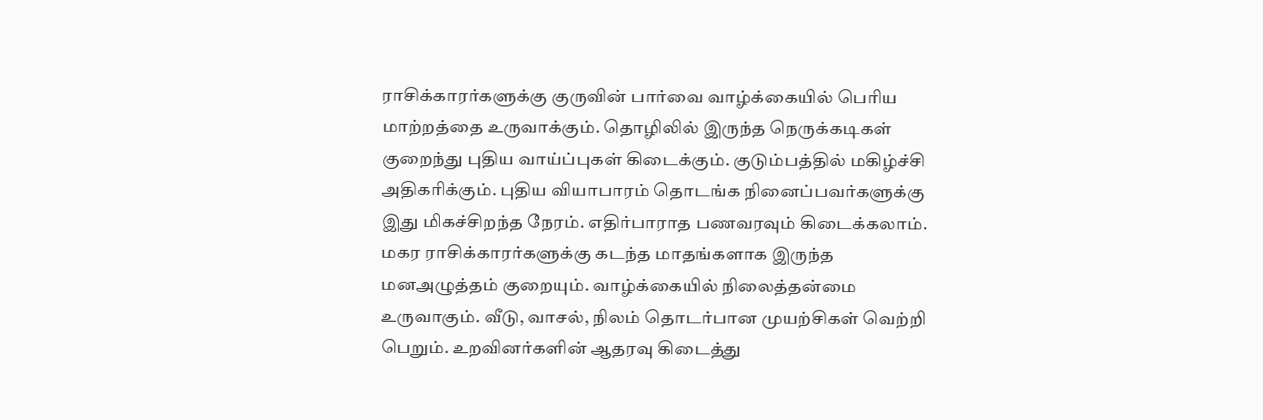ராசிக்காரர்களுக்கு குருவின் பார்வை வாழ்க்கையில் பெரிய மாற்றத்தை உருவாக்கும். தொழிலில் இருந்த நெருக்கடிகள் குறைந்து புதிய வாய்ப்புகள் கிடைக்கும். குடும்பத்தில் மகிழ்ச்சி அதிகரிக்கும். புதிய வியாபாரம் தொடங்க நினைப்பவர்களுக்கு இது மிகச்சிறந்த நேரம். எதிர்பாராத பணவரவும் கிடைக்கலாம்.
மகர ராசிக்காரர்களுக்கு கடந்த மாதங்களாக இருந்த மனஅழுத்தம் குறையும். வாழ்க்கையில் நிலைத்தன்மை உருவாகும். வீடு, வாசல், நிலம் தொடர்பான முயற்சிகள் வெற்றி பெறும். உறவினர்களின் ஆதரவு கிடைத்து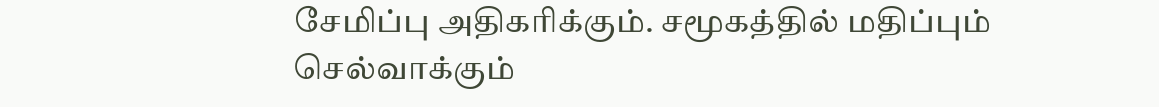சேமிப்பு அதிகரிக்கும். சமூகத்தில் மதிப்பும் செல்வாக்கும்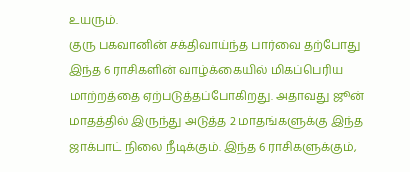உயரும்.
குரு பகவானின் சக்திவாய்ந்த பார்வை தற்போது இந்த 6 ராசிகளின் வாழ்க்கையில் மிகப்பெரிய மாற்றத்தை ஏற்படுத்தப்போகிறது. அதாவது ஜூன் மாதத்தில் இருந்து அடுத்த 2 மாதங்களுக்கு இந்த ஜாக்பாட் நிலை நீடிக்கும். இந்த 6 ராசிகளுக்கும்,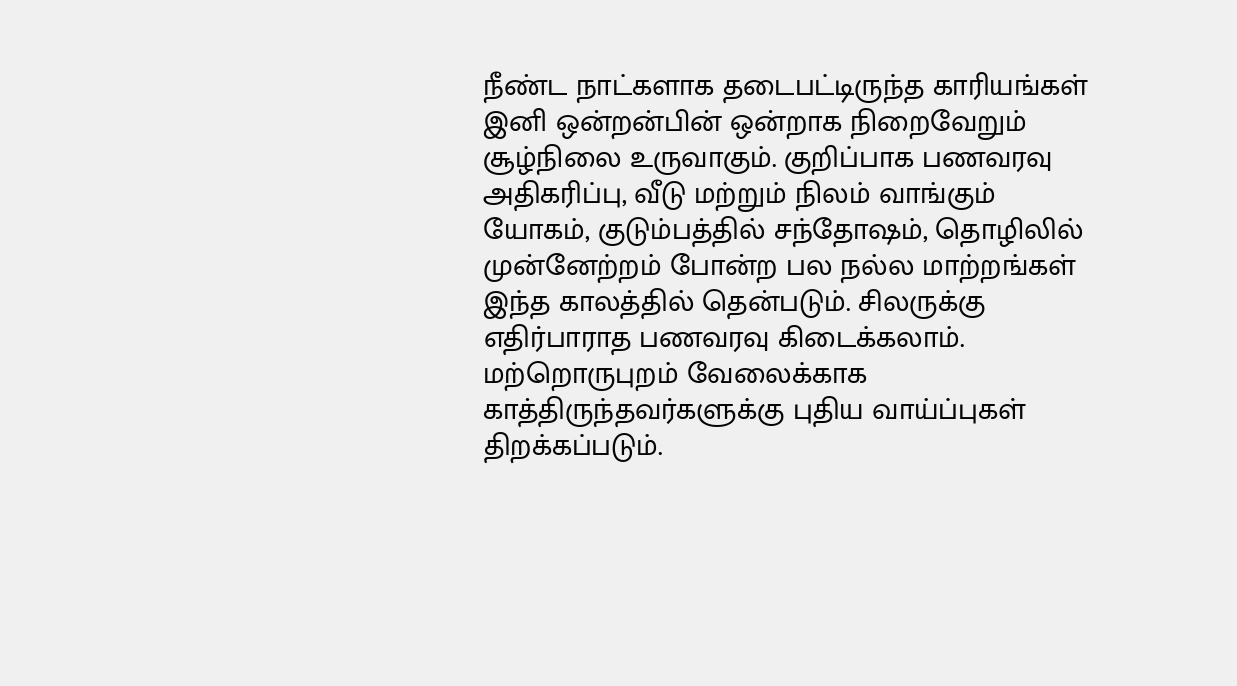நீண்ட நாட்களாக தடைபட்டிருந்த காரியங்கள் இனி ஒன்றன்பின் ஒன்றாக நிறைவேறும் சூழ்நிலை உருவாகும். குறிப்பாக பணவரவு அதிகரிப்பு, வீடு மற்றும் நிலம் வாங்கும் யோகம், குடும்பத்தில் சந்தோஷம், தொழிலில் முன்னேற்றம் போன்ற பல நல்ல மாற்றங்கள் இந்த காலத்தில் தென்படும். சிலருக்கு எதிர்பாராத பணவரவு கிடைக்கலாம். மற்றொருபுறம் வேலைக்காக காத்திருந்தவர்களுக்கு புதிய வாய்ப்புகள் திறக்கப்படும்.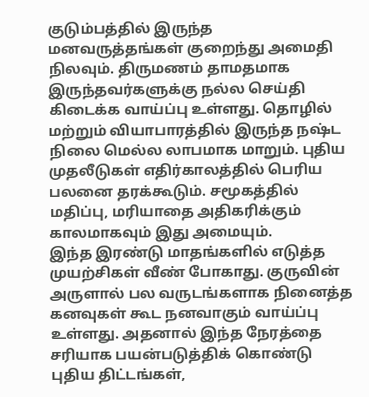குடும்பத்தில் இருந்த மனவருத்தங்கள் குறைந்து அமைதி நிலவும். திருமணம் தாமதமாக இருந்தவர்களுக்கு நல்ல செய்தி கிடைக்க வாய்ப்பு உள்ளது. தொழில் மற்றும் வியாபாரத்தில் இருந்த நஷ்ட நிலை மெல்ல லாபமாக மாறும். புதிய முதலீடுகள் எதிர்காலத்தில் பெரிய பலனை தரக்கூடும். சமூகத்தில் மதிப்பு, மரியாதை அதிகரிக்கும் காலமாகவும் இது அமையும்.
இந்த இரண்டு மாதங்களில் எடுத்த முயற்சிகள் வீண் போகாது. குருவின் அருளால் பல வருடங்களாக நினைத்த கனவுகள் கூட நனவாகும் வாய்ப்பு உள்ளது. அதனால் இந்த நேரத்தை சரியாக பயன்படுத்திக் கொண்டு புதிய திட்டங்கள்,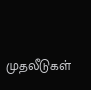முதலீடுகள்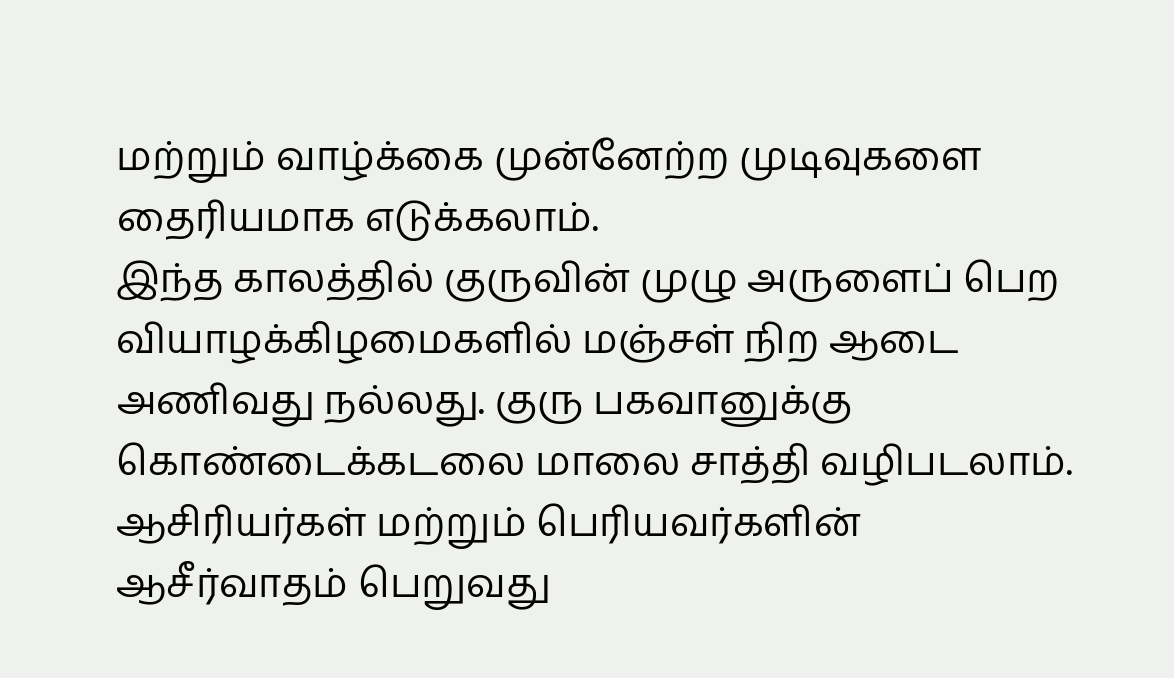மற்றும் வாழ்க்கை முன்னேற்ற முடிவுகளை தைரியமாக எடுக்கலாம்.
இந்த காலத்தில் குருவின் முழு அருளைப் பெற வியாழக்கிழமைகளில் மஞ்சள் நிற ஆடை அணிவது நல்லது. குரு பகவானுக்கு கொண்டைக்கடலை மாலை சாத்தி வழிபடலாம். ஆசிரியர்கள் மற்றும் பெரியவர்களின் ஆசீர்வாதம் பெறுவது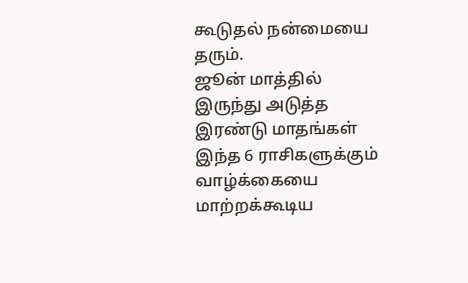கூடுதல் நன்மையை தரும்.
ஜூன் மாத்தில் இருந்து அடுத்த இரண்டு மாதங்கள் இந்த 6 ராசிகளுக்கும் வாழ்க்கையை மாற்றக்கூடிய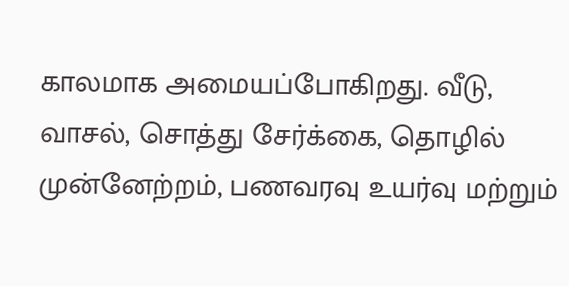காலமாக அமையப்போகிறது. வீடு, வாசல், சொத்து சேர்க்கை, தொழில் முன்னேற்றம், பணவரவு உயர்வு மற்றும்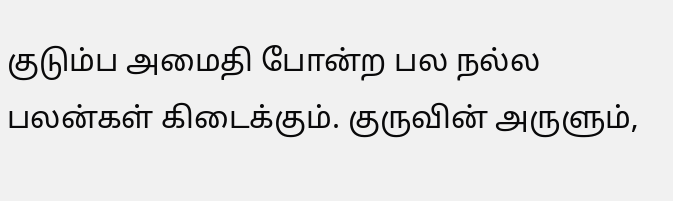குடும்ப அமைதி போன்ற பல நல்ல பலன்கள் கிடைக்கும். குருவின் அருளும்,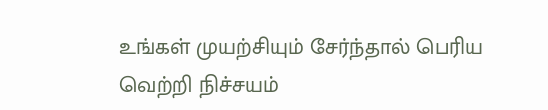உங்கள் முயற்சியும் சேர்ந்தால் பெரிய வெற்றி நிச்சயம்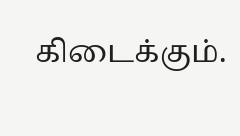கிடைக்கும்.